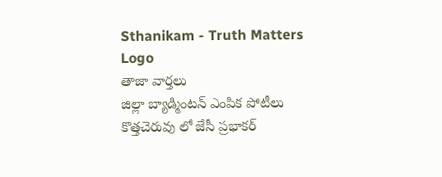Sthanikam - Truth Matters
Logo
తాజా వార్తలు
జిల్లా బ్యాడ్మింటన్ ఎంపిక పోటీలు కొత్తచెరువు లో జేసీ ప్రభాకర్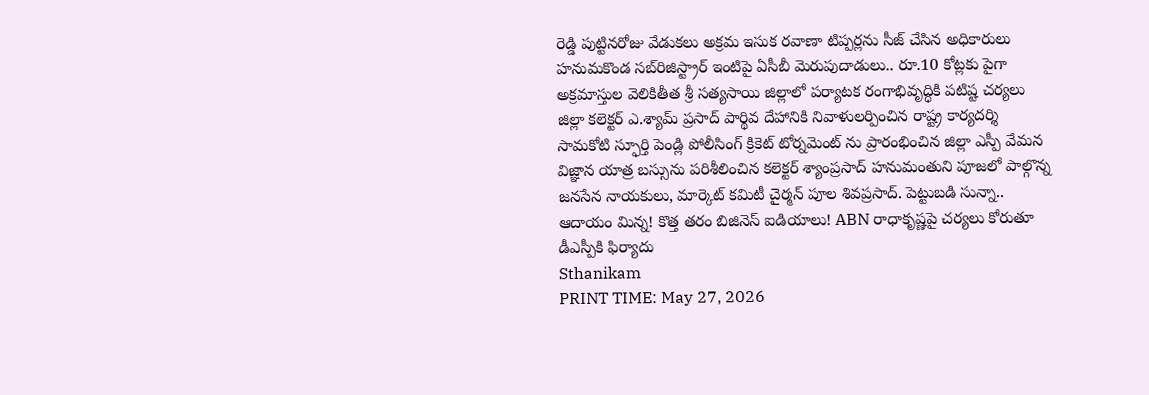రెడ్డి పుట్టినరోజు వేడుకలు అక్రమ ఇసుక రవాణా టిప్పర్లను సీజ్ చేసిన అధికారులు హనుమకొండ సబ్‌రిజిస్ట్రార్ ఇంటిపై ఏసీబీ మెరుపుదాడులు.. రూ.10 కోట్లకు పైగా అక్రమాస్తుల వెలికితీత శ్రీ సత్యసాయి జిల్లాలో పర్యాటక రంగాభివృద్ధికి పటిష్ట చర్యలు జిల్లా కలెక్టర్ ఎ.శ్యామ్ ప్రసాద్ పార్థివ దేహానికి నివాళులర్పించిన రాష్ట్ర కార్యదర్శి సామకోటి స్ఫూర్తి పెండ్లి పోలీసింగ్ క్రికెట్ టోర్నమెంట్ ను ప్రారంభించిన జిల్లా ఎస్పీ వేమన విజ్ఞాన యాత్ర బస్సును పరిశీలించిన కలెక్టర్ శ్యాంప్రసాద్ హనుమంతుని పూజలో పాల్గొన్న జనసేన నాయకులు, మార్కెట్ కమిటీ చైర్మన్ పూల శివప్రసాద్. పెట్టుబడి సున్నా.. ఆదాయం మిన్న! కొత్త తరం బిజినెస్ ఐడియాలు! ABN రాధాకృష్ణపై చర్యలు కోరుతూ డీఎస్పీకి ఫిర్యాదు
Sthanikam
PRINT TIME: May 27, 2026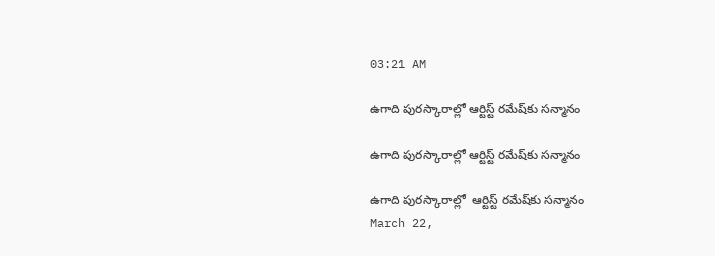03:21 AM

ఉగాది పురస్కారాల్లో ఆర్టిస్ట్ రమేష్‌కు సన్మానం

ఉగాది పురస్కారాల్లో ఆర్టిస్ట్ రమేష్‌కు సన్మానం

ఉగాది పురస్కారాల్లో  ఆర్టిస్ట్ రమేష్‌కు సన్మానం
March 22,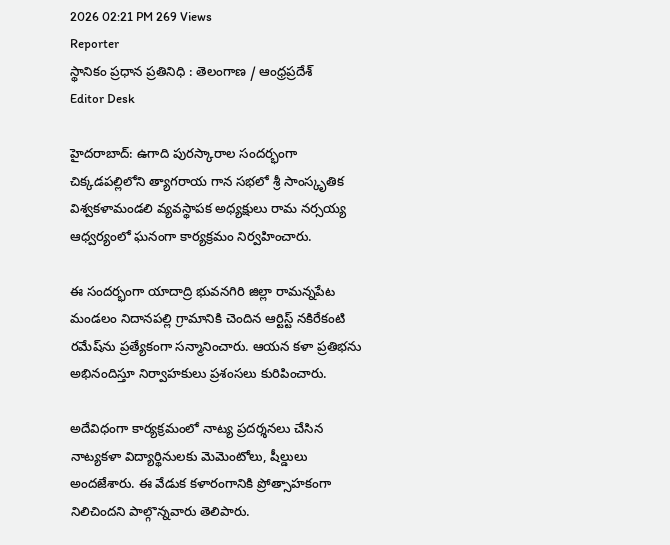2026 02:21 PM 269 Views
Reporter
స్థానికం ప్రధాన ప్రతినిధి : తెలంగాణ / ఆంధ్రప్రదేశ్
Editor Desk

హైదరాబాద్: ఉగాది పురస్కారాల సందర్భంగా చిక్కడపల్లిలోని త్యాగరాయ గాన సభలో శ్రీ సాంస్కృతిక విశ్వకళామండలి వ్యవస్థాపక అధ్యక్షులు రామ నర్సయ్య ఆధ్వర్యంలో ఘనంగా కార్యక్రమం నిర్వహించారు.

ఈ సందర్భంగా యాదాద్రి భువనగిరి జిల్లా రామన్నపేట మండలం నిదానపల్లి గ్రామానికి చెందిన ఆర్టిస్ట్ నకిరేకంటి రమేష్‌ను ప్రత్యేకంగా సన్మానించారు. ఆయన కళా ప్రతిభను అభినందిస్తూ నిర్వాహకులు ప్రశంసలు కురిపించారు.

అదేవిధంగా కార్యక్రమంలో నాట్య ప్రదర్శనలు చేసిన నాట్యకళా విద్యార్థినులకు మెమెంటోలు, షీల్డులు అందజేశారు. ఈ వేడుక కళారంగానికి ప్రోత్సాహకంగా నిలిచిందని పాల్గొన్నవారు తెలిపారు.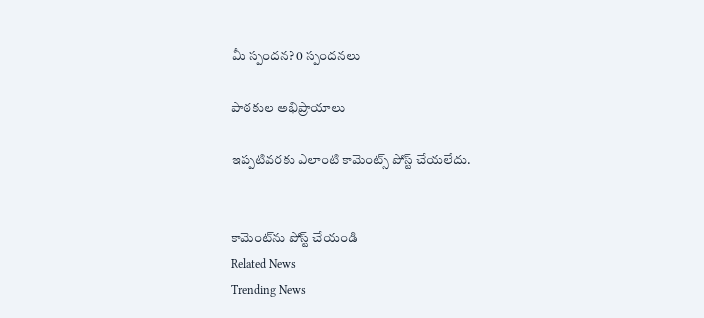మీ స్పందన? 0 స్పందనలు

పాఠకుల అభిప్రాయాలు

ఇప్పటివరకు ఎలాంటి కామెంట్స్ పోస్ట్ చేయలేదు.


కామెంట్‌ను పోస్ట్ చేయండి
Related News
Trending News